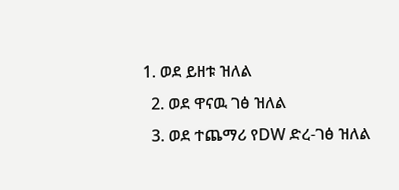1. ወደ ይዘቱ ዝለል
  2. ወደ ዋናዉ ገፅ ዝለል
  3. ወደ ተጨማሪ የDW ድረ-ገፅ ዝለል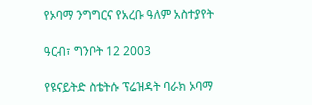የኦባማ ንግግርና የአረቡ ዓለም አስተያየት

ዓርብ፣ ግንቦት 12 2003

የዩናይትድ ስቴትሱ ፕሬዝዳት ባራክ ኦባማ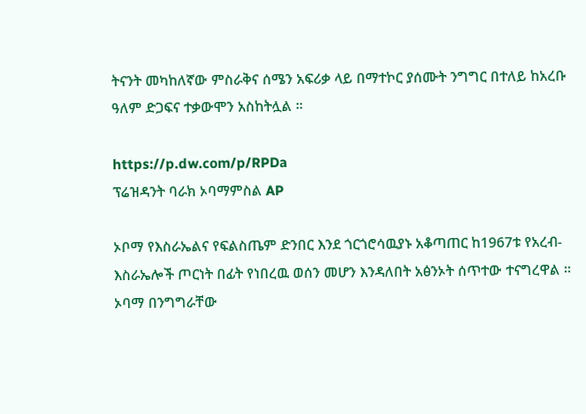ትናንት መካከለኛው ምስራቅና ሰሜን አፍሪቃ ላይ በማተኮር ያሰሙት ንግግር በተለይ ከአረቡ ዓለም ድጋፍና ተቃውሞን አስከትሏል ።

https://p.dw.com/p/RPDa
ፕሬዝዳንት ባራክ ኦባማምስል AP

ኦቦማ የእስራኤልና የፍልስጤም ድንበር እንደ ጎርጎሮሳዉያኑ አቆጣጠር ከ1967ቱ የአረብ-እስራኤሎች ጦርነት በፊት የነበረዉ ወሰን መሆን እንዳለበት አፅንኦት ሰጥተው ተናግረዋል ። ኦባማ በንግግራቸው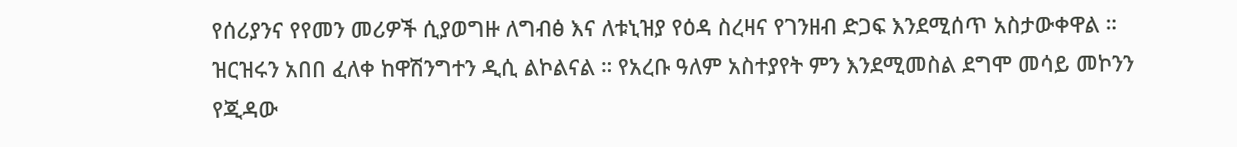የሰሪያንና የየመን መሪዎች ሲያወግዙ ለግብፅ እና ለቱኒዝያ የዕዳ ስረዛና የገንዘብ ድጋፍ እንደሚሰጥ አስታውቀዋል ። ዝርዝሩን አበበ ፈለቀ ከዋሽንግተን ዲሲ ልኮልናል ። የአረቡ ዓለም አስተያየት ምን እንደሚመስል ደግሞ መሳይ መኮንን የጂዳው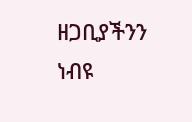ዘጋቢያችንን ነብዩ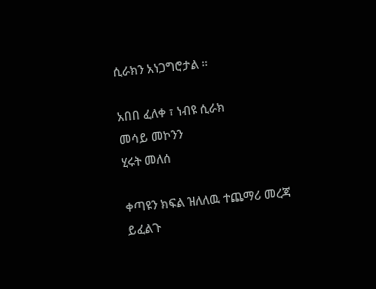ሲራክን አነጋግሮታል ።

አበበ ፈለቀ ፣ ነብዩ ሲራክ
መሳይ መኮንን
ሂሩት መለሰ

ቀጣዩን ክፍል ዝለለዉ ተጨማሪ መረጃ ይፈልጉ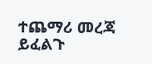ተጨማሪ መረጃ ይፈልጉ